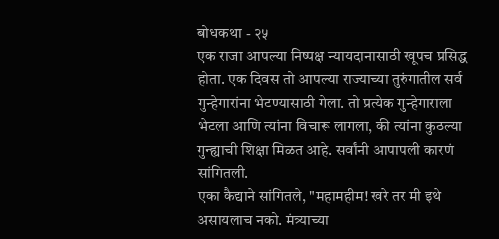बोधकथा - २५
एक राजा आपल्या निष्पक्ष न्यायदानासाठी खूपच प्रसिद्ध होता. एक दिवस तो आपल्या राज्याच्या तुरुंगातील सर्व गुन्हेगारांना भेटण्यासाठी गेला. तो प्रत्येक गुन्हेगाराला भेटला आणि त्यांना विचारू लागला, की त्यांना कुठल्या गुन्ह्याची शिक्षा मिळत आहे. सर्वांनी आपापली कारणं सांगितली.
एका कैद्याने सांगितले, "महामहीम! खरे तर मी इथे असायलाच नको. मंत्र्याच्या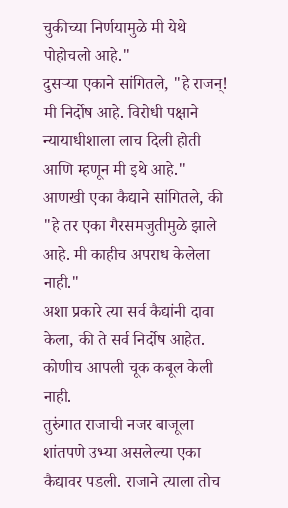चुकीच्या निर्णयामुळे मी येथे पोहोचलो आहे."
दुसऱ्या एकाने सांगितले, "हे राजन्! मी निर्दोष आहे. विरोधी पक्षाने न्यायाधीशाला लाच दिली होती आणि म्हणून मी इथे आहे."
आणखी एका कैद्याने सांगितले, की "हे तर एका गैरसमजुतीमुळे झाले आहे. मी काहीच अपराध केलेला नाही."
अशा प्रकारे त्या सर्व कैद्यांनी दावा केला, की ते सर्व निर्दोष आहेत. कोणीच आपली चूक कबूल केली नाही.
तुरुंगात राजाची नजर बाजूला शांतपणे उभ्या असलेल्या एका कैद्यावर पडली. राजाने त्याला तोच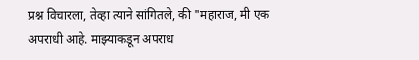प्रश्न विचारला, तेव्हा त्याने सांगितले, की "महाराज, मी एक अपराधी आहे. माझ्याकडून अपराध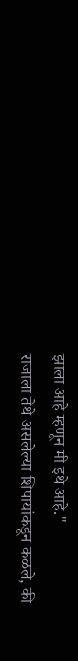झाला आहे म्हणून मी इथे आहे."
राजाला तेथे असलेल्या शिपायांकडून कळले, की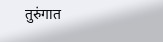तुरुंगात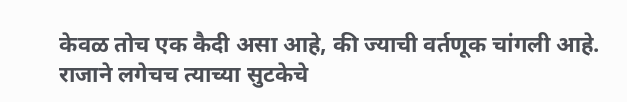केवळ तोच एक कैदी असा आहे, की ज्याची वर्तणूक चांगली आहे. राजाने लगेचच त्याच्या सुटकेचे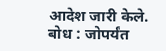आदेश जारी केले.
बोध : जोपर्यंत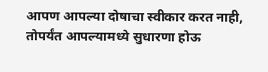आपण आपल्या दोषाचा स्वीकार करत नाही, तोपर्यंत आपल्यामध्ये सुधारणा होऊ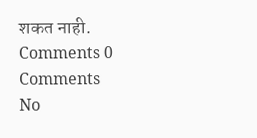शकत नाही.
Comments 0 Comments
No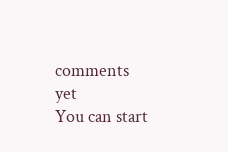comments yet
You can start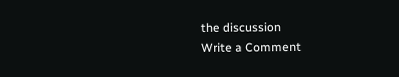the discussion
Write a Comment